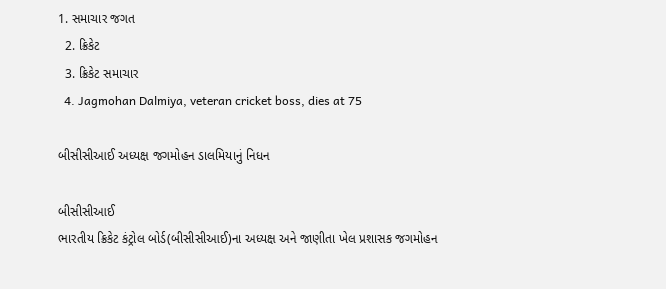1. સમાચાર જગત
  2. ક્રિકેટ
  3. ક્રિકેટ સમાચાર
  4. Jagmohan Dalmiya, veteran cricket boss, dies at 75

બીસીસીઆઈ અધ્યક્ષ જગમોહન ડાલમિયાનું નિધન

બીસીસીઆઈ
ભારતીય ક્રિકેટ કંટ્રોલ બોર્ડ(બીસીસીઆઈ)ના અધ્યક્ષ અને જાણીતા ખેલ પ્રશાસક જગમોહન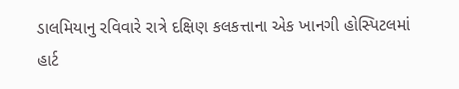ડાલમિયાનુ રવિવારે રાત્રે દક્ષિણ કલકત્તાના એક ખાનગી હોસ્પિટલમાં હાર્ટ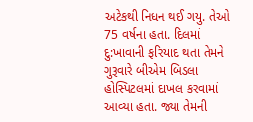અટેકથી નિધન થઈ ગયુ. તેઓ 75 વર્ષના હતા. દિલમાં દુ:ખાવાની ફરિયાદ થતા તેમને ગુરૂવારે બીએમ બિડલા હોસ્પિટલમાં દાખલ કરવામાં આવ્યા હતા. જ્યા તેમની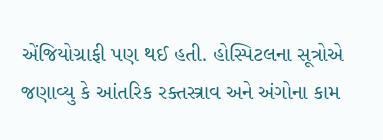એંજિયોગ્રાફી પણ થઈ હતી. હોસ્પિટલના સૂત્રોએ જણાવ્યુ કે આંતરિક રક્તસ્ત્રાવ અને અંગોના કામ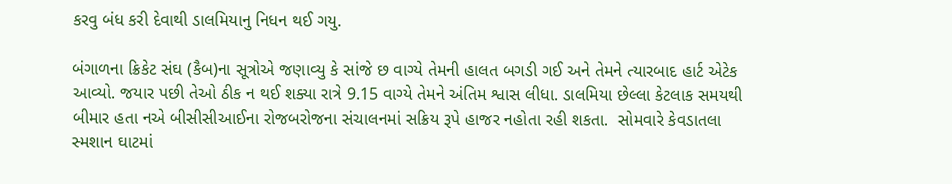કરવુ બંધ કરી દેવાથી ડાલમિયાનુ નિધન થઈ ગયુ.

બંગાળના ક્રિકેટ સંઘ (કૈબ)ના સૂત્રોએ જણાવ્યુ કે સાંજે છ વાગ્યે તેમની હાલત બગડી ગઈ અને તેમને ત્યારબાદ હાર્ટ એટેક આવ્યો. જયાર પછી તેઓ ઠીક ન થઈ શક્યા રાત્રે 9.15 વાગ્યે તેમને અંતિમ શ્વાસ લીધા. ડાલમિયા છેલ્લા કેટલાક સમયથી બીમાર હતા નએ બીસીસીઆઈના રોજબરોજના સંચાલનમાં સક્રિય રૂપે હાજર નહોતા રહી શકતા.  સોમવારે કેવડાતલા સ્મશાન ઘાટમાં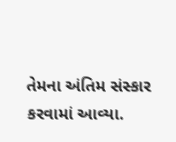તેમના અંતિમ સંસ્કાર કરવામાં આવ્યા.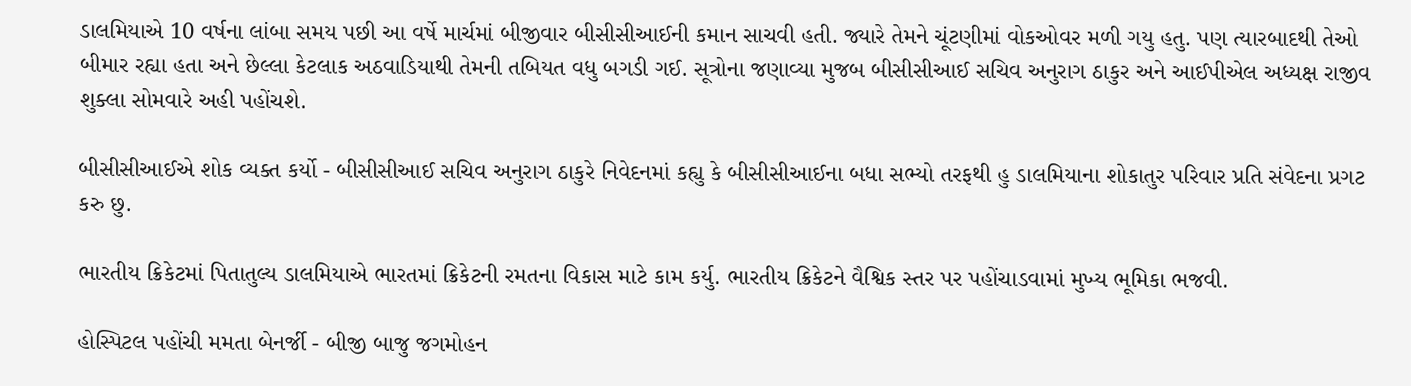ડાલમિયાએ 10 વર્ષના લાંબા સમય પછી આ વર્ષે માર્ચમાં બીજીવાર બીસીસીઆઈની કમાન સાચવી હતી. જ્યારે તેમને ચૂંટણીમાં વોકઓવર મળી ગયુ હતુ. પણ ત્યારબાદથી તેઓ બીમાર રહ્યા હતા અને છેલ્લા કેટલાક અઠવાડિયાથી તેમની તબિયત વધુ બગડી ગઈ. સૂત્રોના જણાવ્યા મુજબ બીસીસીઆઈ સચિવ અનુરાગ ઠાકુર અને આઈપીએલ અધ્યક્ષ રાજીવ શુક્લા સોમવારે અહી પહોંચશે.

બીસીસીઆઈએ શોક વ્યક્ત કર્યો - બીસીસીઆઈ સચિવ અનુરાગ ઠાકુરે નિવેદનમાં કહ્યુ કે બીસીસીઆઈના બધા સભ્યો તરફથી હુ ડાલમિયાના શોકાતુર પરિવાર પ્રતિ સંવેદના પ્રગટ કરુ છુ.

ભારતીય ક્રિકેટમાં પિતાતુલ્ય ડાલમિયાએ ભારતમાં ક્રિકેટની રમતના વિકાસ માટે કામ કર્યુ. ભારતીય ક્રિકેટને વૈશ્વિક સ્તર પર પહોંચાડવામાં મુખ્ય ભૂમિકા ભજવી.

હોસ્પિટલ પહોંચી મમતા બેનર્જી - બીજી બાજુ જગમોહન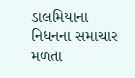ડાલમિયાના નિધનના સમાચાર મળતા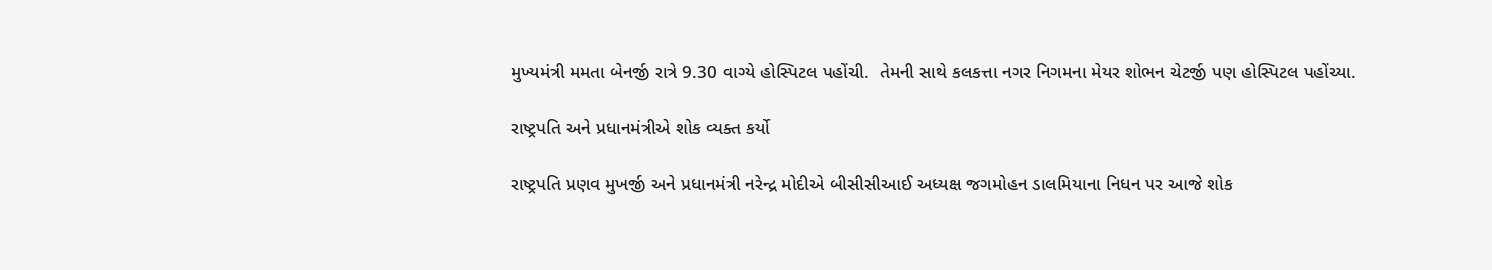મુખ્યમંત્રી મમતા બેનર્જી રાત્રે 9.30 વાગ્યે હોસ્પિટલ પહોંચી.  તેમની સાથે કલકત્તા નગર નિગમના મેયર શોભન ચેટર્જી પણ હોસ્પિટલ પહોંચ્યા.

રાષ્ટ્રપતિ અને પ્રધાનમંત્રીએ શોક વ્યક્ત કર્યો

રાષ્ટ્રપતિ પ્રણવ મુખર્જી અને પ્રધાનમંત્રી નરેન્દ્ર મોદીએ બીસીસીઆઈ અધ્યક્ષ જગમોહન ડાલમિયાના નિધન પર આજે શોક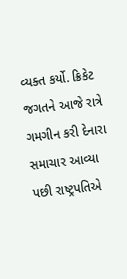વ્યક્ત કર્યો. ક્રિકેટ જગતને આજે રાત્રે ગમગીન કરી દેનારા સમાચાર આવ્યા પછી રાષ્ટ્રપતિએ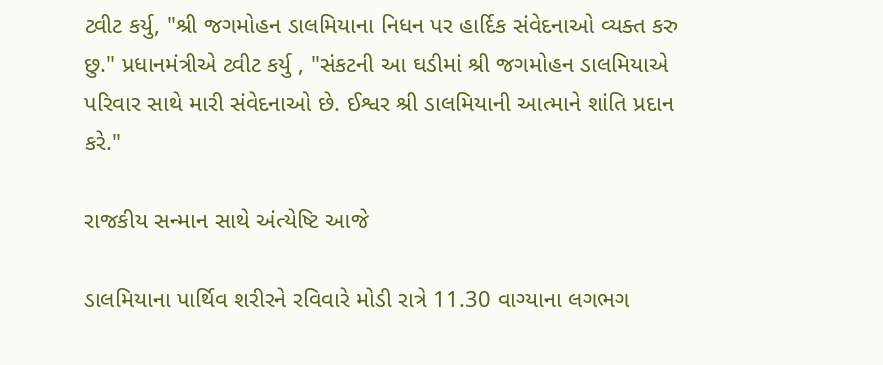ટ્વીટ કર્યુ, "શ્રી જગમોહન ડાલમિયાના નિધન પર હાર્દિક સંવેદનાઓ વ્યક્ત કરુ છુ." પ્રધાનમંત્રીએ ટ્વીટ કર્યુ , "સંકટની આ ઘડીમાં શ્રી જગમોહન ડાલમિયાએ પરિવાર સાથે મારી સંવેદનાઓ છે. ઈશ્વર શ્રી ડાલમિયાની આત્માને શાંતિ પ્રદાન કરે."

રાજકીય સન્માન સાથે અંત્યેષ્ટિ આજે

ડાલમિયાના પાર્થિવ શરીરને રવિવારે મોડી રાત્રે 11.30 વાગ્યાના લગભગ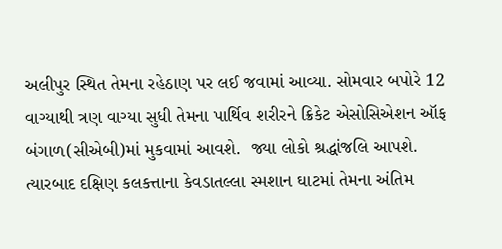અલીપુર સ્થિત તેમના રહેઠાણ પર લઈ જવામાં આવ્યા. સોમવાર બપોરે 12 વાગ્યાથી ત્રણ વાગ્યા સુધી તેમના પાર્થિવ શરીરને ક્રિકેટ એસોસિએશન ઑફ બંગાળ(સીએબી)માં મુકવામાં આવશે.  જ્યા લોકો શ્રદ્ધાંજલિ આપશે. ત્યારબાદ દક્ષિણ કલકત્તાના કેવડાતલ્લા સ્મશાન ઘાટમાં તેમના અંતિમ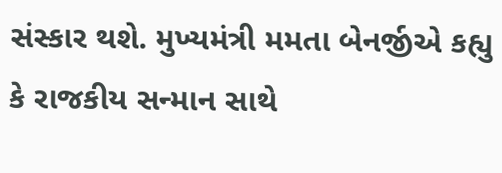સંસ્કાર થશે. મુખ્યમંત્રી મમતા બેનર્જીએ કહ્યુ કે રાજકીય સન્માન સાથે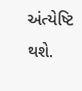અંત્યેષ્ટિ થશે.